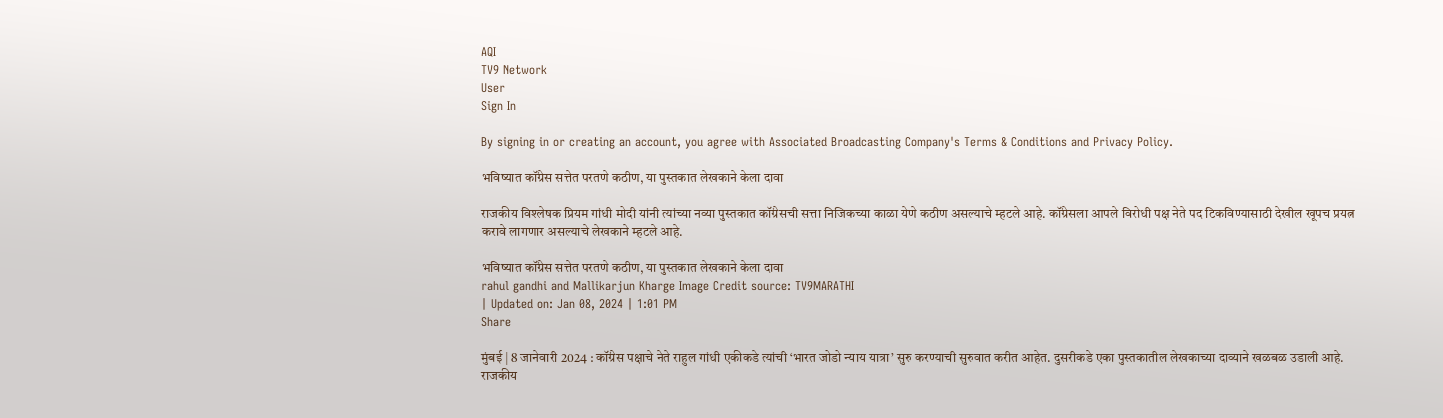AQI
TV9 Network
User
Sign In

By signing in or creating an account, you agree with Associated Broadcasting Company's Terms & Conditions and Privacy Policy.

भविष्यात कॉंग्रेस सत्तेत परतणे कठीण, या पुस्तकात लेखकाने केला दावा

राजकीय विश्लेषक प्रियम गांधी मोदी यांनी त्यांच्या नव्या पुस्तकात कॉंग्रेसची सत्ता निजिकच्या काळा येणे कठीण असल्याचे म्हटले आहे. कॉंग्रेसला आपले विरोधी पक्ष नेते पद टिकविण्यासाठी देखील खूपच प्रयत्न करावे लागणार असल्याचे लेखकाने म्हटले आहे.

भविष्यात कॉंग्रेस सत्तेत परतणे कठीण, या पुस्तकात लेखकाने केला दावा
rahul gandhi and Mallikarjun Kharge Image Credit source: TV9MARATHI
| Updated on: Jan 08, 2024 | 1:01 PM
Share

मुंबई | 8 जानेवारी 2024 : कॉंग्रेस पक्षाचे नेते राहुल गांधी एकीकडे त्यांची ‘भारत जोडो न्याय यात्रा’ सुरु करण्याची सुरुवात करीत आहेत. दुसरीकडे एका पुस्तकातील लेखकाच्या दाव्याने खळबळ उडाली आहे. राजकीय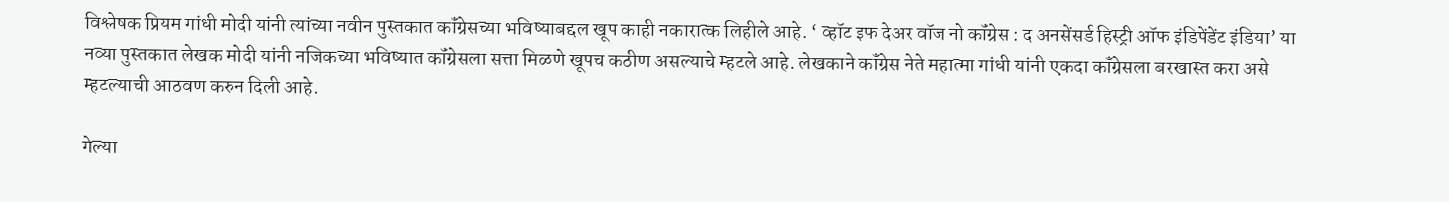विश्लेषक प्रियम गांधी मोदी यांनी त्यांच्या नवीन पुस्तकात कॉंग्रेसच्या भविष्याबद्दल खूप काही नकारात्क लिहीले आहे. ‘ व्हॉट इफ देअर वॉज नो कॉंग्रेस : द अनसेंसर्ड हिस्ट्री ऑफ इंडिपेंडेंट इंडिया’ या नव्या पुस्तकात लेखक मोदी यांनी नजिकच्या भविष्यात कॉंग्रेसला सत्ता मिळणे खूपच कठीण असल्याचे म्हटले आहे. लेखकाने कॉंग्रेस नेते महात्मा गांधी यांनी एकदा कॉंग्रेसला बरखास्त करा असे म्हटल्याची आठवण करुन दिली आहे.

गेल्या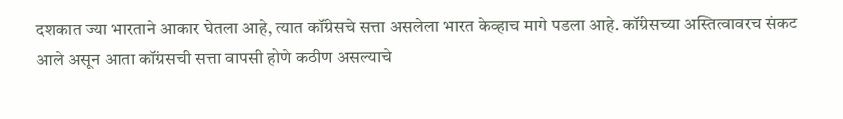दशकात ज्या भारताने आकार घेतला आहे, त्यात कॉंग्रेसचे सत्ता असलेला भारत केव्हाच मागे पडला आहे. कॉंग्रेसच्या अस्तित्वावरच संकट आले असून आता कॉंग्रसची सत्ता वापसी होणे कठीण असल्याचे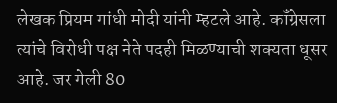लेखक प्रियम गांधी मोदी यांनी म्हटले आहे. कॉंग्रेसला त्यांचे विरोधी पक्ष नेते पदही मिळण्याची शक्यता धूसर आहे. जर गेली 80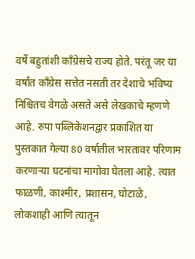वर्षे बहुतांशी कॉंग्रेसचे राज्य होते. परंतू जर या वर्षांत कॉंग्रेस सत्तेत नसती तर देशाचे भविष्य निश्चितच वेगळे असते असे लेखकाचे म्हणणे आहे. रुपा पब्लिकेशनद्वार प्रकाशित या पुस्तकात गेल्या 80 वर्षातील भारतावर परिणाम करणाऱ्या घटनांचा मागोवा घेतला आहे. त्यात फाळणी, काश्मीर, प्रशासन, घोटाळे, लोकशाही आणि त्यातून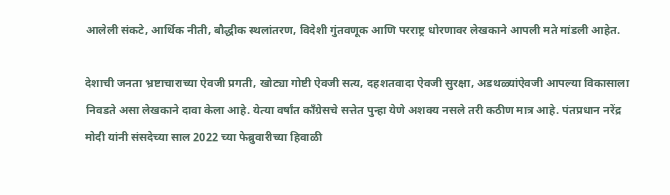आलेली संकटे, आर्थिक नीती, बौद्धीक स्थलांतरण, विदेशी गुंतवणूक आणि परराष्ट्र धोरणावर लेखकाने आपली मते मांडली आहेत.

देशाची जनता भ्रष्टाचाराच्या ऐवजी प्रगती, खोट्या गोष्टी ऐवजी सत्य, दहशतवादा ऐवजी सुरक्षा, अडथळ्यांऐवजी आपल्या विकासाला निवडते असा लेखकाने दावा केला आहे. येत्या वर्षांत कॉंग्रेसचे सत्तेत पुन्हा येणे अशक्य नसले तरी कठीण मात्र आहे. पंतप्रधान नरेंद्र मोदी यांनी संसदेच्या साल 2022 च्या फेब्रुवारीच्या हिवाळी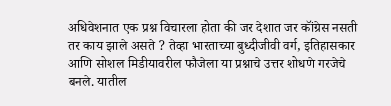अधिवेशनात एक प्रश्न विचारला होता की जर देशात जर कॉंग्रेस नसती तर काय झाले असते ? तेव्हा भारताच्या बुध्दीजीवी वर्ग, इतिहासकार आणि सोशल मिडीयावरील फौजेला या प्रश्नाचे उत्तर शोधणे गरजेचे बनले. यातील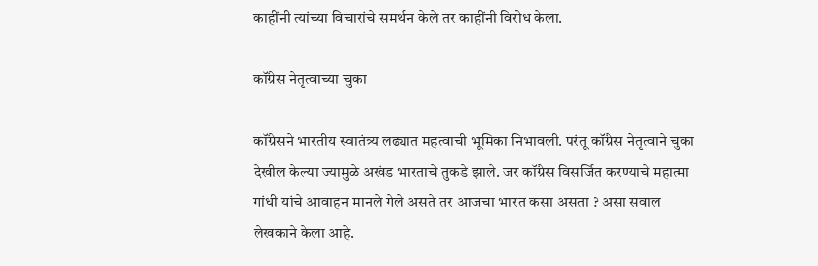काहींनी त्यांच्या विचारांचे समर्थन केले तर काहींनी विरोध केला.

कॉंग्रेस नेतृत्वाच्या चुका

कॉंग्रेसने भारतीय स्वातंत्र्य लढ्यात महत्वाची भूमिका निभावली. परंतू कॉंग्रेस नेतृत्वाने चुका देखील केल्या ज्यामुळे अखंड भारताचे तुकडे झाले. जर कॉंग्रेस विसर्जित करण्याचे महात्मा गांधी यांचे आवाहन मानले गेले असते तर आजचा भारत कसा असता ? असा सवाल लेखकाने केला आहे.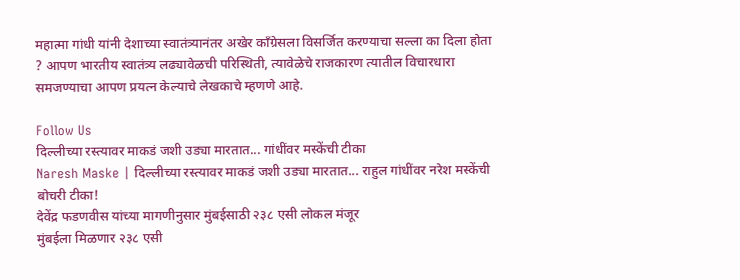महात्मा गांधी यांनी देशाच्या स्वातंत्र्यानंतर अखेर कॉंग्रेसला विसर्जित करण्याचा सल्ला का दिला होता ? आपण भारतीय स्वातंत्र्य लढ्यावेळची परिस्थिती, त्यावेळेचे राजकारण त्यातील विचारधारा समजण्याचा आपण प्रयत्न केल्याचे लेखकाचे म्हणणे आहे.

Follow Us
दिल्लीच्या रस्त्यावर माकडं जशी उड्या मारतात... गांधींवर मस्केंची टीका
Naresh Maske | दिल्लीच्या रस्त्यावर माकडं जशी उड्या मारतात... राहुल गांधींवर नरेश मस्केंची बोचरी टीका!
देवेंद्र फडणवीस यांच्या मागणीनुसार मुंबईसाठी २३८ एसी लोकल मंजूर
मुंबईला मिळणार २३८ एसी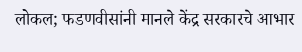लोकल; फडणवीसांनी मानले केंद्र सरकारचे आभार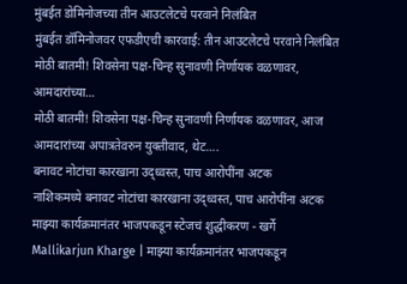मुंबईत डोमिनोजच्या तीन आउटलेटचे परवाने निलंबित
मुंबईत डॉमिनोजवर एफडीएची कारवाई: तीन आउटलेटचे परवाने निलंबित
मोठी बातमी! शिवसेना पक्ष-चिन्ह सुनावणी निर्णायक वळणावर, आमदारांच्या...
मोठी बातमी! शिवसेना पक्ष-चिन्ह सुनावणी निर्णायक वळणावर, आज आमदारांच्या अपात्रतेवरुन युक्तीवाद, थेट....
बनावट नोटांचा कारखाना उद्ध्वस्त, पाच आरोपींना अटक
नाशिकमध्ये बनावट नोटांचा कारखाना उद्ध्वस्त, पाच आरोपींना अटक
माझ्या कार्यक्रमानंतर भाजपकडून स्टेजचं शुद्धीकरण - खर्गे
Mallikarjun Kharge | माझ्या कार्यक्रमानंतर भाजपकडून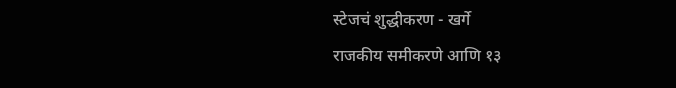स्टेजचं शुद्धीकरण - खर्गे
राजकीय समीकरणे आणि १३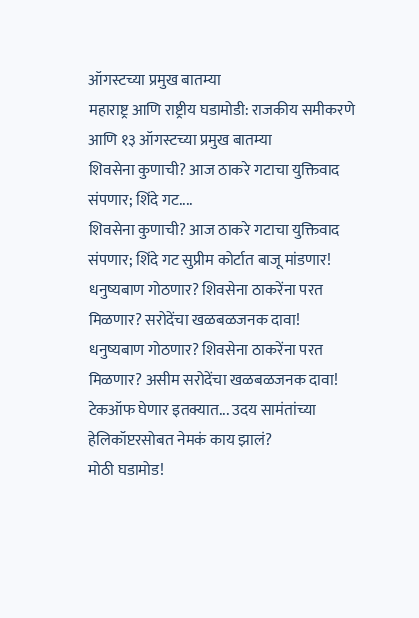ऑगस्टच्या प्रमुख बातम्या
महाराष्ट्र आणि राष्ट्रीय घडामोडी: राजकीय समीकरणे आणि १३ ऑगस्टच्या प्रमुख बातम्या
शिवसेना कुणाची? आज ठाकरे गटाचा युक्तिवाद संपणार; शिंदे गट....
शिवसेना कुणाची? आज ठाकरे गटाचा युक्तिवाद संपणार; शिंदे गट सुप्रीम कोर्टात बाजू मांडणार!
धनुष्यबाण गोठणार? शिवसेना ठाकरेंना परत मिळणार? सरोदेंचा खळबळजनक दावा!
धनुष्यबाण गोठणार? शिवसेना ठाकरेंना परत मिळणार? असीम सरोदेंचा खळबळजनक दावा!
टेकऑफ घेणार इतक्यात... उदय सामंतांच्या हेलिकॉप्टरसोबत नेमकं काय झालं?
मोठी घडामोड!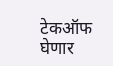टेकऑफ घेणार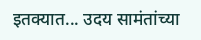इतक्यात... उदय सामंतांच्या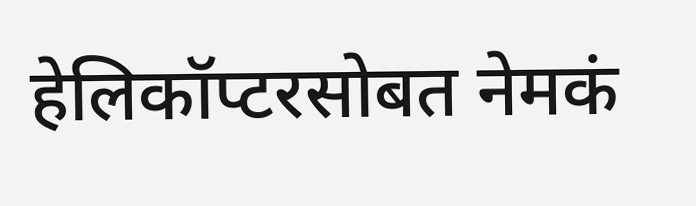हेलिकॉप्टरसोबत नेमकं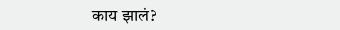काय झालं?